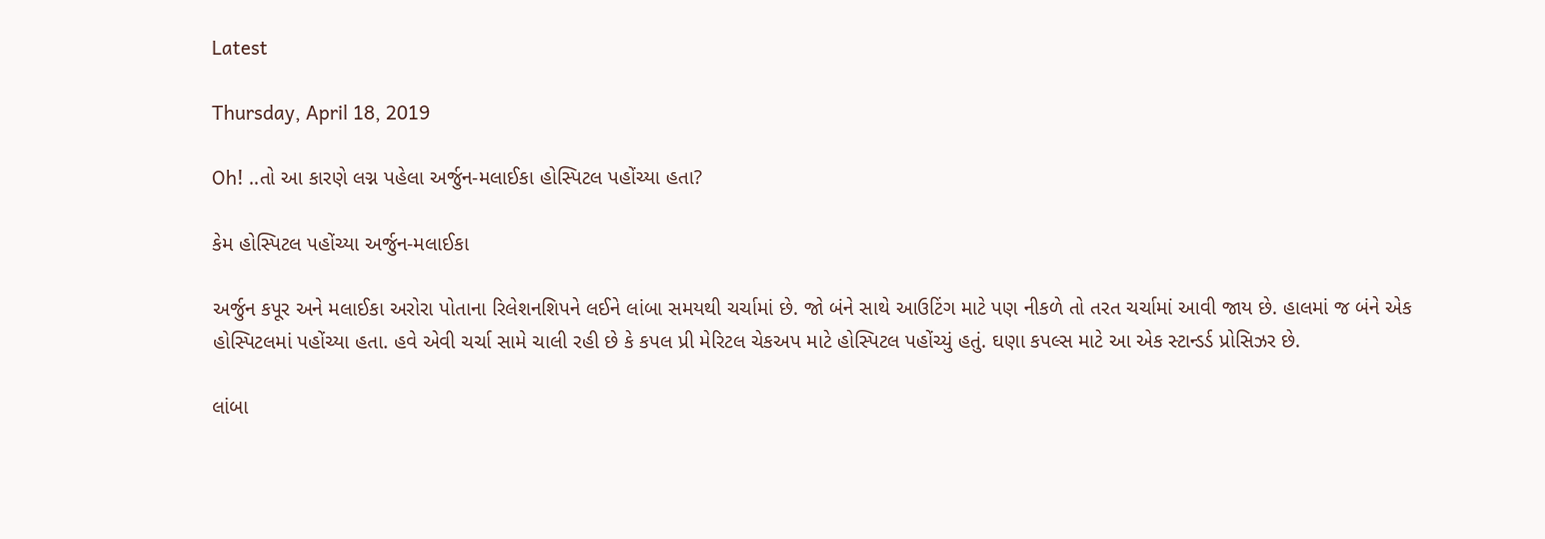Latest

Thursday, April 18, 2019

Oh! ..તો આ કારણે લગ્ન પહેલા અર્જુન-મલાઈકા હોસ્પિટલ પહોંચ્યા હતા?

કેમ હોસ્પિટલ પહોંચ્યા અર્જુન-મલાઈકા

અર્જુન કપૂર અને મલાઈકા અરોરા પોતાના રિલેશનશિપને લઈને લાંબા સમયથી ચર્ચામાં છે. જો બંને સાથે આઉટિંગ માટે પણ નીકળે તો તરત ચર્ચામાં આવી જાય છે. હાલમાં જ બંને એક હોસ્પિટલમાં પહોંચ્યા હતા. હવે એવી ચર્ચા સામે ચાલી રહી છે કે કપલ પ્રી મેરિટલ ચેકઅપ માટે હોસ્પિટલ પહોંચ્યું હતું. ઘણા કપલ્સ માટે આ એક સ્ટાન્ડર્ડ પ્રોસિઝર છે.

લાંબા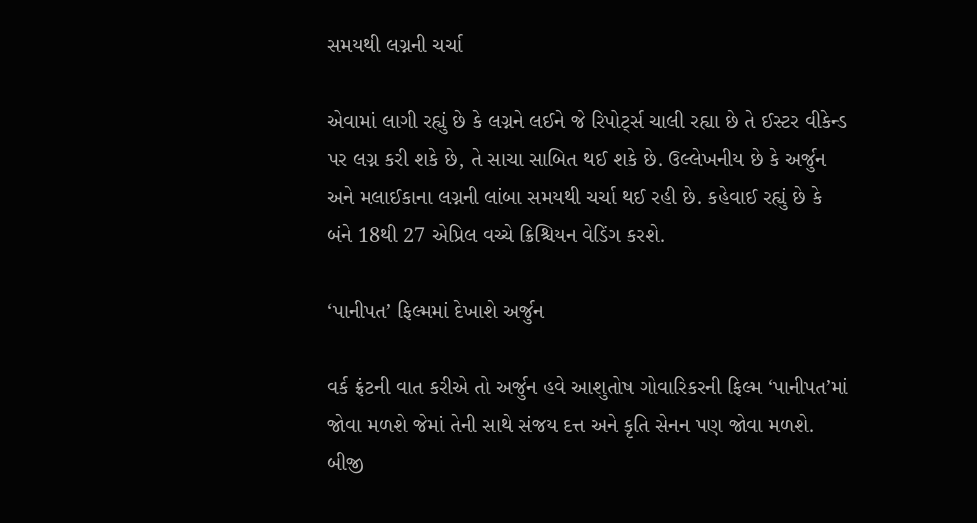સમયથી લગ્નની ચર્ચા

એવામાં લાગી રહ્યું છે કે લગ્નને લઈને જે રિપોર્ટ્સ ચાલી રહ્યા છે તે ઈસ્ટર વીકેન્ડ પર લગ્ન કરી શકે છે, તે સાચા સાબિત થઈ શકે છે. ઉલ્લેખનીય છે કે અર્જુન અને મલાઈકાના લગ્નની લાંબા સમયથી ચર્ચા થઈ રહી છે. કહેવાઈ રહ્યું છે કે બંને 18થી 27 એપ્રિલ વચ્ચે ક્રિશ્ચિયન વેડિંગ કરશે.

‘પાનીપત’ ફિલ્મમાં દેખાશે અર્જુન

વર્ક ફ્રંટની વાત કરીએ તો અર્જુન હવે આશુતોષ ગોવારિકરની ફિલ્મ ‘પાનીપત’માં જોવા મળશે જેમાં તેની સાથે સંજય દત્ત અને કૃતિ સેનન પણ જોવા મળશે. બીજી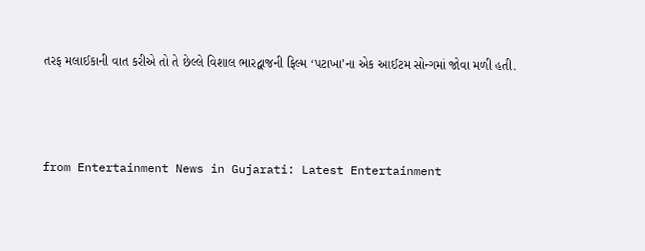તરફ મલાઈકાની વાત કરીએ તો તે છેલ્લે વિશાલ ભારદ્વાજની ફિલ્મ ‘પટાખા’ના એક આઈટમ સોન્ગમાં જોવા મળી હતી.



from Entertainment News in Gujarati: Latest Entertainment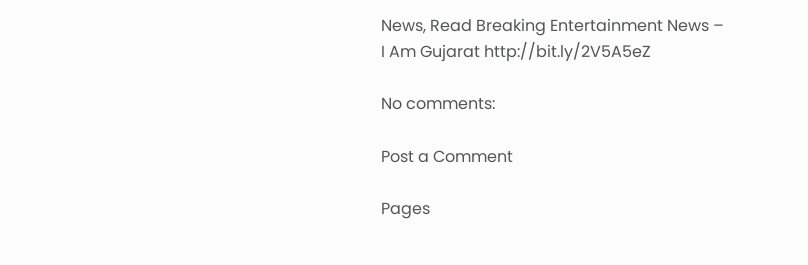News, Read Breaking Entertainment News – I Am Gujarat http://bit.ly/2V5A5eZ

No comments:

Post a Comment

Pages